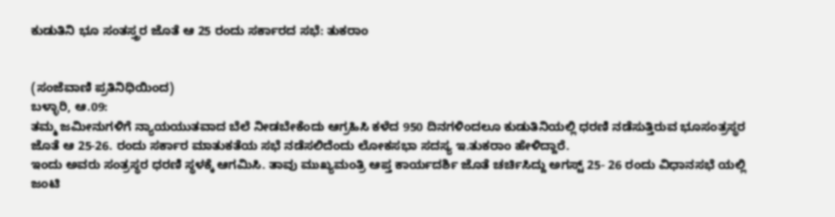ಕುಡುತಿನಿ ಭೂ ಸಂತಸ್ತ್ರರ ಜೊತೆ ಆ 25 ರಂದು ಸರ್ಕಾರದ ಸಭೆ: ತುಕರಾಂ


(ಸಂಜೆವಾಣಿ ಪ್ರತಿನಿಧಿಯಿಂದ)
ಬಳ್ಳಾರಿ, ಆ.09:
ತಮ್ಮ ಜಮೀನುಗಳಿಗೆ ನ್ಯಾಯಯುತವಾದ ಬೆಲೆ ನೀಡಬೇಕೆಂದು ಆಗ್ರಹಿಸಿ ಕಳೆದ 950 ದಿನಗಳಿಂದಲೂ ಕುಡುತಿನಿಯಲ್ಲಿ ಧರಣಿ ನಡೆಸುತ್ತಿರುವ ಭೂಸಂತ್ರಸ್ಥರ ಜೊತೆ ಆ 25-26. ರಂದು ಸರ್ಕಾರ ಮಾತುಕತೆಯ ಸಭೆ ನಡೆಸಲಿದೆಂದು ಲೋಕಸಭಾ ಸದಸ್ಯ ಇ.ತುಕರಾಂ ಹೇಳಿದ್ದಾರೆ.
ಇಂದು ಅವರು ಸಂತ್ರಸ್ಥರ ಧರಣಿ ಸ್ಥಳಕ್ಕೆ ಆಗಮಿಸಿ. ತಾವು ಮುಖ್ಯಮಂತ್ರಿ ಆಪ್ತ ಕಾರ್ಯದರ್ಶಿ ಜೊತೆ ಚರ್ಚಿಸಿದ್ದು ಅಗಸ್ಟ್ 25- 26 ರಂದು ವಿಧಾನಸಭೆ ಯಲ್ಲಿ ಜಂಟಿ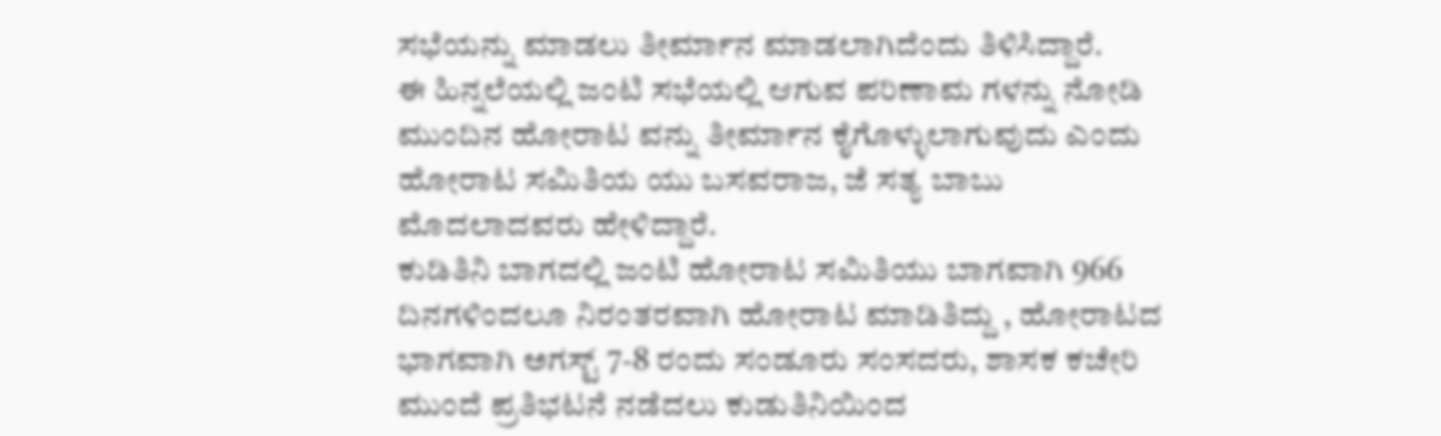ಸಭೆಯನ್ನು ಮಾಡಲು ತೀರ್ಮಾನ ಮಾಡಲಾಗಿದೆಂದು ತಿಳಿಸಿದ್ದಾರೆ.
ಈ ಹಿನ್ನಲೆಯಲ್ಲಿ ಜಂಟಿ ಸಭೆಯಲ್ಲಿ ಆಗುವ ಪರಿಣಾಮ ಗಳನ್ನು ನೋಡಿ ಮುಂದಿನ ಹೋರಾಟ ವನ್ನು ತೀರ್ಮಾನ ಕೈಗೊಳ್ಳುಲಾಗುವುದು ಎಂದು ಹೋರಾಟ ಸಮಿತಿಯ ಯು ಬಸವರಾಜ, ಜೆ ಸತ್ಯ ಬಾಬು ಮೊದಲಾದವರು ಹೇಳಿದ್ದಾರೆ.
ಕುಡಿತಿನಿ ಬಾಗದಲ್ಲಿ ಜಂಟಿ ಹೋರಾಟ ಸಮಿತಿಯು ಬಾಗವಾಗಿ 966 ದಿನಗಳಿಂದಲೂ ನಿರಂತರವಾಗಿ ಹೋರಾಟ ಮಾಡಿತಿದ್ದು , ಹೋರಾಟದ ಭಾಗವಾಗಿ ಅಗಸ್ಟ್ 7-8 ರಂದು‌ ಸಂಡೂರು ಸಂಸದರು, ಶಾಸಕ ಕಚೇರಿ ಮುಂದೆ ಪ್ರತಿಭಟನೆ ನಡೆದಲು ಕುಡುತಿನಿಯಿಂದ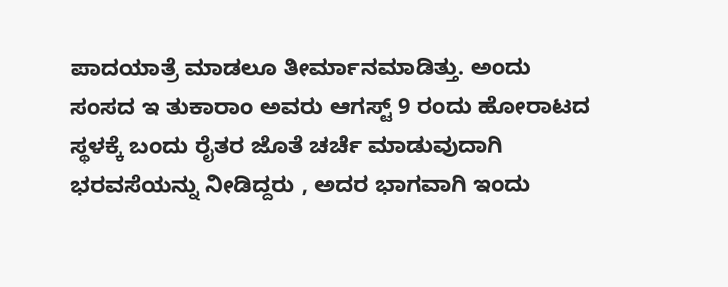ಪಾದಯಾತ್ರೆ ಮಾಡಲೂ ತೀರ್ಮಾನಮಾಡಿತ್ತು. ಅಂದು ಸಂಸದ ಇ ತುಕಾರಾಂ ಅವರು ಆಗಸ್ಟ್ 9 ರಂದು ಹೋರಾಟದ ಸ್ಥಳಕ್ಕೆ ಬಂದು ರೈತರ ಜೊತೆ ಚರ್ಚೆ ಮಾಡುವುದಾಗಿ ಭರವಸೆಯನ್ನು ನೀಡಿದ್ದರು , ಅದರ ಭಾಗವಾಗಿ ಇಂದು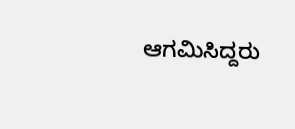ಆಗಮಿಸಿದ್ದರು